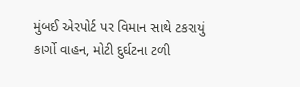મુંબઈ એરપોર્ટ પર વિમાન સાથે ટકરાયું કાર્ગો વાહન, મોટી દુર્ઘટના ટળી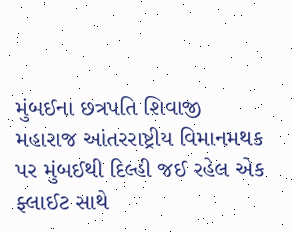મુંબઈના છત્રપતિ શિવાજી મહારાજ આંતરરાષ્ટ્રીય વિમાનમથક પર મુંબઈથી દિલ્હી જઈ રહેલ એક ફ્લાઈટ સાથે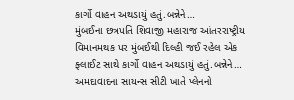કાર્ગો વાહન અથડાયું હતું.બન્નેને…
મુંબઈના છત્રપતિ શિવાજી મહારાજ આંતરરાષ્ટ્રીય વિમાનમથક પર મુંબઈથી દિલ્હી જઈ રહેલ એક ફ્લાઈટ સાથે કાર્ગો વાહન અથડાયું હતું.બન્નેને…
અમદાવાદના સાયન્સ સીટી ખાતે પ્લેનનો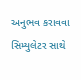અનુભવ કરાવવા સિમ્યુલેટર સાથે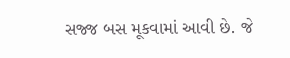સજ્જ બસ મૂકવામાં આવી છે. જે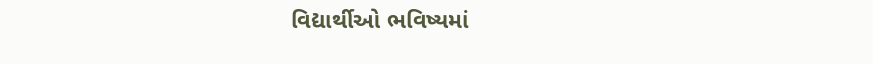વિદ્યાર્થીઓ ભવિષ્યમાં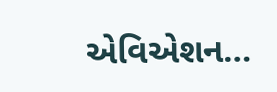એવિએશન…